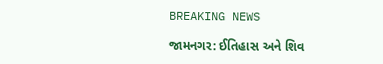BREAKING NEWS

જામનગર: ઈતિહાસ અને શિવ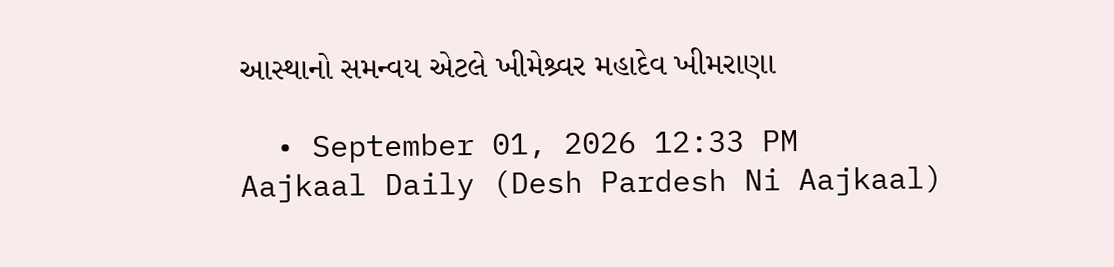આસ્થાનો સમન્વય એટલે ખીમેશ્ર્વર મહાદેવ ખીમરાણા

  • September 01, 2026 12:33 PM
Aajkaal Daily (Desh Pardesh Ni Aajkaal)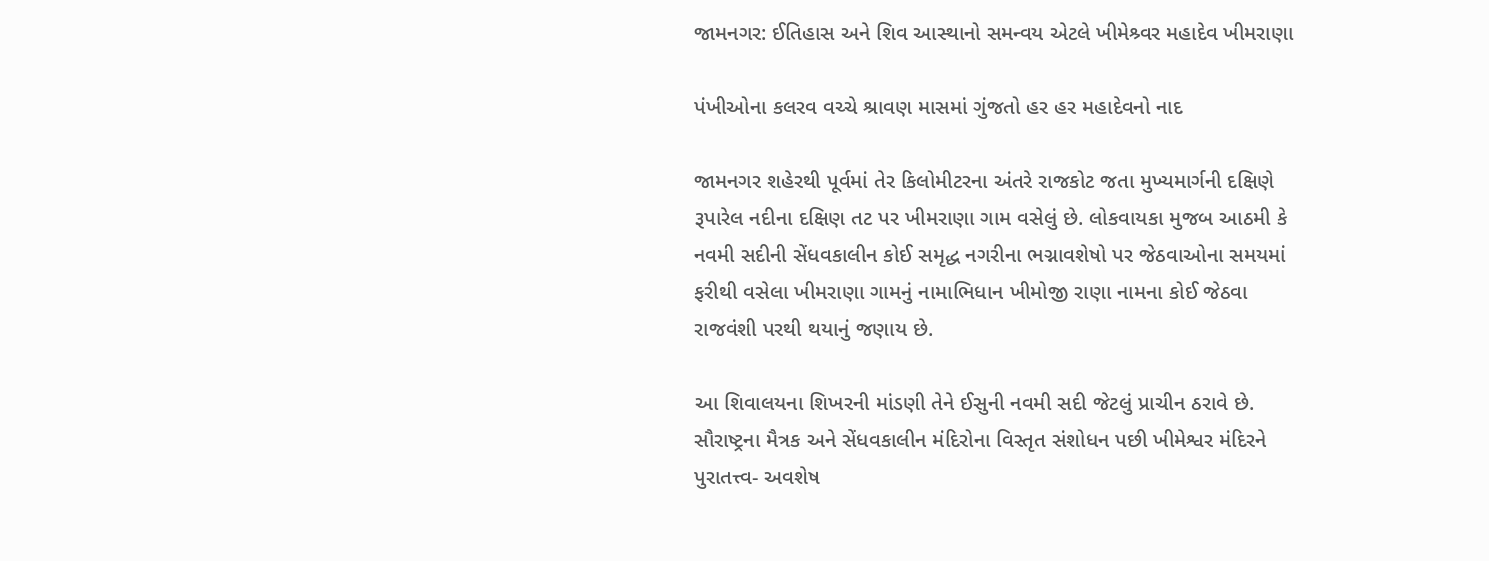જામનગર: ઈતિહાસ અને શિવ આસ્થાનો સમન્વય એટલે ખીમેશ્ર્વર મહાદેવ ખીમરાણા

પંખીઓના કલરવ વચ્ચે શ્રાવણ માસમાં ગુંજતો હર હર મહાદેવનો નાદ

જામનગર શહેરથી પૂર્વમાં તેર કિલોમીટરના અંતરે રાજકોટ જતા મુખ્યમાર્ગની દક્ષિણે રૂપારેલ નદીના દક્ષિણ તટ પર ખીમરાણા ગામ વસેલું છે. લોકવાયકા મુજબ આઠમી કે નવમી સદીની સેંધવકાલીન કોઈ સમૃદ્ધ નગરીના ભગ્નાવશેષો પર જેઠવાઓના સમયમાં ફરીથી વસેલા ખીમરાણા ગામનું નામાભિધાન ખીમોજી રાણા નામના કોઈ જેઠવા રાજવંશી પરથી થયાનું જણાય છે.

આ શિવાલયના શિખરની માંડણી તેને ઈસુની નવમી સદી જેટલું પ્રાચીન ઠરાવે છે. સૌરાષ્ટ્રના મૈત્રક અને સેંધવકાલીન મંદિરોના વિસ્તૃત સંશોધન પછી ખીમેશ્વર મંદિરને પુરાતત્ત્વ- અવશેષ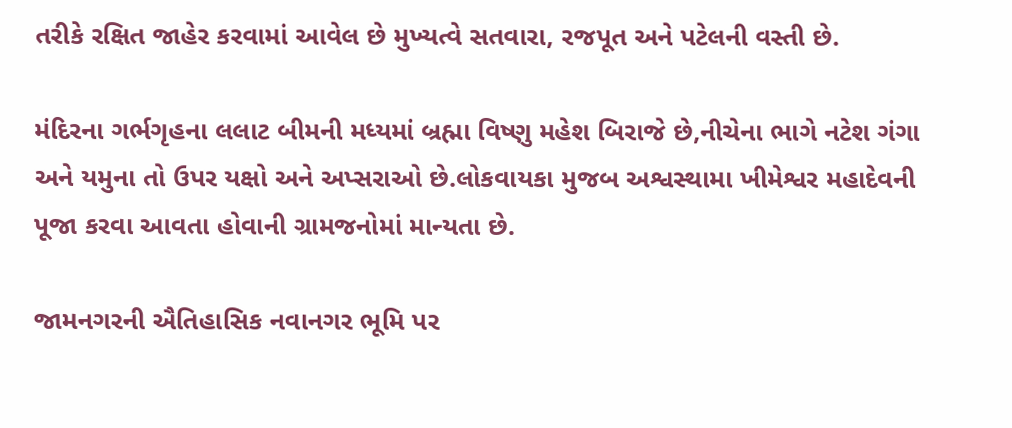તરીકે રક્ષિત જાહેર કરવામાં આવેલ છે મુખ્યત્વે સતવારા, રજપૂત અને પટેલની વસ્તી છે.

મંદિરના ગર્ભગૃહના લલાટ બીમની મધ્યમાં બ્રહ્મા વિષ્ણુ મહેશ બિરાજે છે,નીચેના ભાગે નટેશ ગંગા અને યમુના તો ઉપર યક્ષો અને અપ્સરાઓ છે.લોકવાયકા મુજબ અશ્વસ્થામા ખીમેશ્વર મહાદેવની પૂજા કરવા આવતા હોવાની ગ્રામજનોમાં માન્યતા છે.

જામનગરની ઐતિહાસિક નવાનગર ભૂમિ પર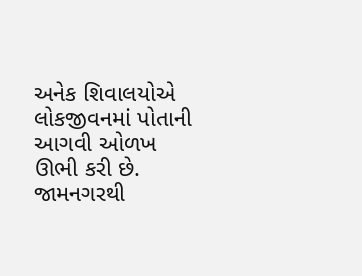અનેક શિવાલયોએ લોકજીવનમાં પોતાની આગવી ઓળખ ઊભી કરી છે. જામનગરથી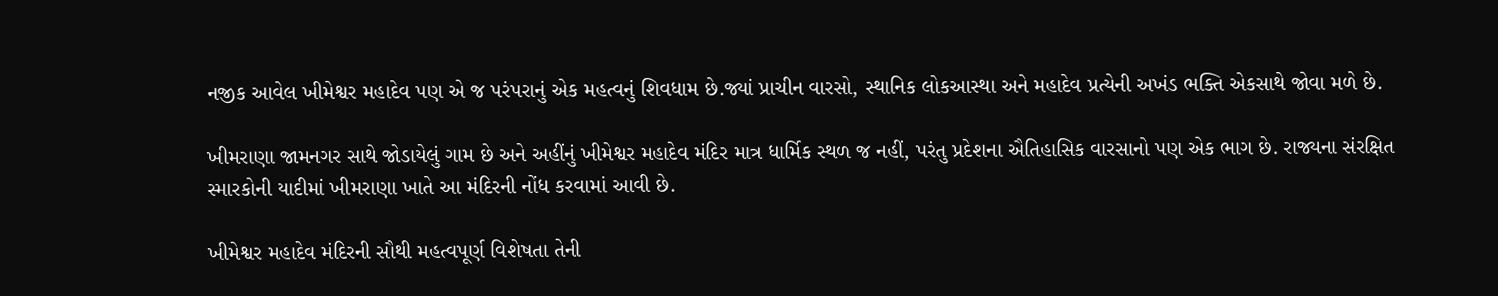નજીક આવેલ ખીમેશ્વર મહાદેવ પણ એ જ પરંપરાનું એક મહત્વનું શિવધામ છે.જ્યાં પ્રાચીન વારસો, સ્થાનિક લોકઆસ્થા અને મહાદેવ પ્રત્યેની અખંડ ભક્તિ એકસાથે જોવા મળે છે.

ખીમરાણા જામનગર સાથે જોડાયેલું ગામ છે અને અહીંનું ખીમેશ્વર મહાદેવ મંદિર માત્ર ધાર્મિક સ્થળ જ નહીં, પરંતુ પ્રદેશના ઐતિહાસિક વારસાનો પણ એક ભાગ છે. રાજ્યના સંરક્ષિત સ્મારકોની યાદીમાં ખીમરાણા ખાતે આ મંદિરની નોંધ કરવામાં આવી છે.

ખીમેશ્વર મહાદેવ મંદિરની સૌથી મહત્વપૂર્ણ વિશેષતા તેની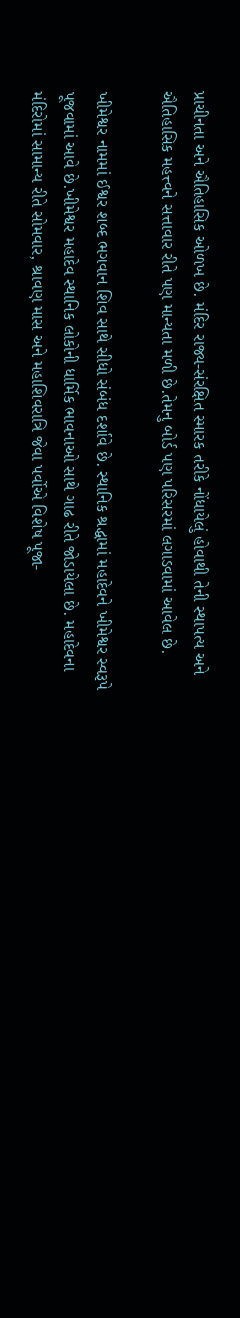પ્રાચીનતા અને ઐતિહાસિક ઓળખ છે. મંદિર રાજ્ય-સંરક્ષિત સ્મારક તરીકે નોંધાયેલું હોવાથી તેની સ્થાપત્ય અને ઐતિહાસિક મહત્ત્વને સત્તાવાર રીતે પણ માન્યતા મળી છે.તેમનુ બોર્ડ પણ પરિસરમાં લગાડવામાં આવેલ છે.

ખીમેશ્વર નામમાં ઈશ્વર શબ્દ ભગવાન શિવ સાથે સીધો સંબંધ દર્શાવે છે. સ્થાનિક શ્રદ્ધામાં મહાદેવને ખીમેશ્વર સ્વરૂપે પૂજવામાં આવે છે.ખીમેશ્વર મહાદેવ સ્થાનિક લોકોની ધાર્મિક ભાવનાઓ સાથે ગાઢ રીતે જોડાયેલા છે. મહાદેવના મંદિરોમાં સામાન્ય રીતે સોમવાર, શ્રાવણ માસ અને મહાશિવરાત્રિ જેવા પર્વોએ વિશેષ પૂજા-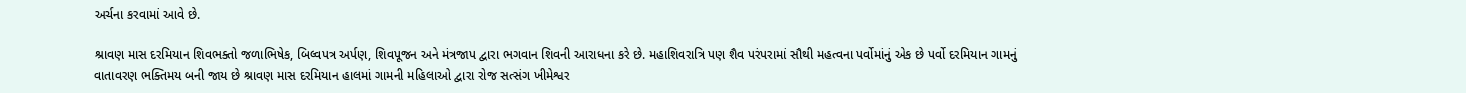અર્ચના કરવામાં આવે છે.

શ્રાવણ માસ દરમિયાન શિવભક્તો જળાભિષેક, બિલ્વપત્ર અર્પણ, શિવપૂજન અને મંત્રજાપ દ્વારા ભગવાન શિવની આરાધના કરે છે. મહાશિવરાત્રિ પણ શૈવ પરંપરામાં સૌથી મહત્વના પર્વોમાંનું એક છે પર્વો દરમિયાન ગામનું વાતાવરણ ભક્તિમય બની જાય છે શ્રાવણ માસ દરમિયાન હાલમાં ગામની મહિલાઓ દ્વારા રોજ સત્સંગ ખીમેશ્વર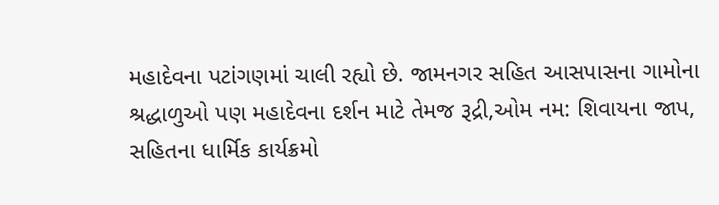મહાદેવના પટાંગણમાં ચાલી રહ્યો છે. જામનગર સહિત આસપાસના ગામોના  શ્રદ્ધાળુઓ પણ મહાદેવના દર્શન માટે તેમજ રૂદ્રી,ઓમ નમ: શિવાયના જાપ, સહિતના ધાર્મિક કાર્યક્રમો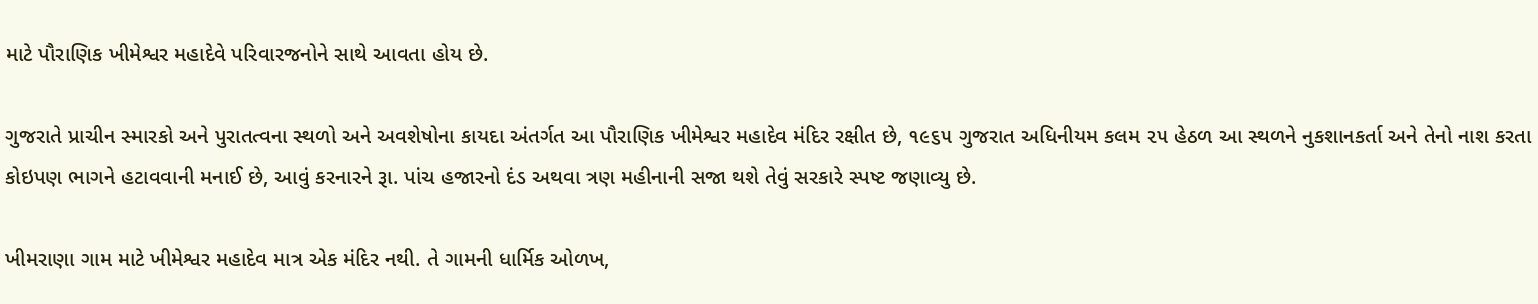માટે પૌરાણિક ખીમેશ્વર મહાદેવે પરિવારજનોને સાથે આવતા હોય છે.

ગુજરાતે પ્રાચીન સ્મારકો અને પુરાતત્વના સ્થળો અને અવશેષોના કાયદા અંતર્ગત આ પૌરાણિક ખીમેશ્વર મહાદેવ મંદિર રક્ષીત છે, ૧૯૬૫ ગુજરાત અધિનીયમ કલમ ૨૫ હેઠળ આ સ્થળને નુકશાનકર્તા અને તેનો નાશ કરતા કોઇપણ ભાગને હટાવવાની મનાઈ છે, આવું કરનારને રૂા. પાંચ હજારનો દંડ અથવા ત્રણ મહીનાની સજા થશે તેવું સરકારે સ્પષ્ટ જણાવ્યુ છે.

ખીમરાણા ગામ માટે ખીમેશ્વર મહાદેવ માત્ર એક મંદિર નથી. તે ગામની ધાર્મિક ઓળખ,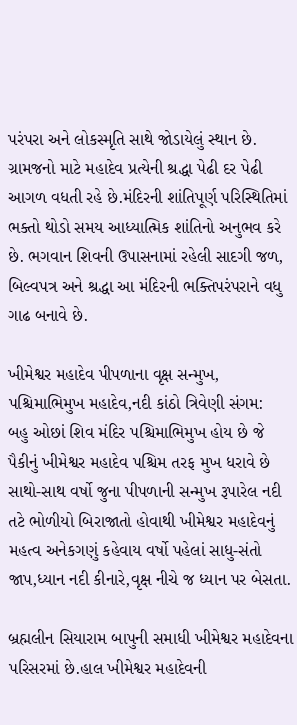પરંપરા અને લોકસ્મૃતિ સાથે જોડાયેલું સ્થાન છે. ગ્રામજનો માટે મહાદેવ પ્રત્યેની શ્રદ્ધા પેઢી દર પેઢી આગળ વધતી રહે છે.મંદિરની શાંતિપૂર્ણ પરિસ્થિતિમાં ભક્તો થોડો સમય આધ્યાત્મિક શાંતિનો અનુભવ કરે છે. ભગવાન શિવની ઉપાસનામાં રહેલી સાદગી જળ, બિલ્વપત્ર અને શ્રદ્ધા આ મંદિરની ભક્તિપરંપરાને વધુ ગાઢ બનાવે છે.

ખીમેશ્વર મહાદેવ પીપળાના વૃક્ષ સન્મુખ, પશ્ચિમાભિમુખ મહાદેવ,નદી કાંઠો ત્રિવેણી સંગમ:
બહુ ઓછાં શિવ મંદિર પશ્ચિમાભિમુખ હોય છે જે પૈકીનું ખીમેશ્વર મહાદેવ પશ્ચિમ તરફ મુખ ધરાવે છે સાથો-સાથ વર્ષો જુના પીપળાની સન્મુખ રૂપારેલ નદી તટે ભોળીયો બિરાજાતો હોવાથી ખીમેશ્વર મહાદેવનું મહત્વ અનેકગણું કહેવાય વર્ષો પહેલાં સાધુ-સંતો જાપ,ધ્યાન નદી કીનારે,વૃક્ષ નીચે જ ધ્યાન પર બેસતા.

બ્રહ્મલીન સિયારામ બાપુની સમાધી ખીમેશ્વર મહાદેવના પરિસરમાં છે.હાલ ખીમેશ્વર મહાદેવની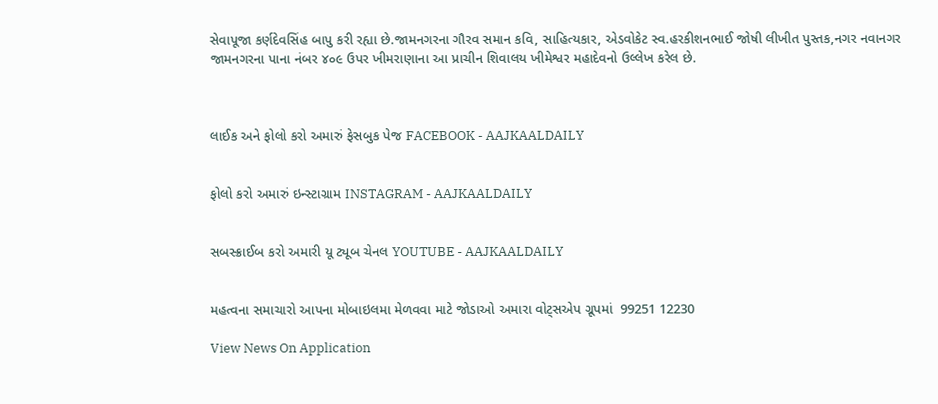સેવાપૂજા કર્ણદેવસિંહ બાપુ કરી રહ્યા છે.જામનગરના ગૌરવ સમાન કવિ, સાહિત્યકાર, એડવોકેટ સ્વ.હરકીશનભાઈ જોષી લીખીત પુસ્તક,નગર નવાનગર જામનગરના પાના નંબર ૪૦૯ ઉપર ખીમરાણાના આ પ્રાચીન શિવાલય ખીમેશ્વર મહાદેવનો ઉલ્લેખ કરેલ છે.



લાઈક અને ફોલો કરો અમારું ફેસબુક પેજ FACEBOOK - AAJKAALDAILY


ફોલો કરો અમારું ઇન્સ્ટાગ્રામ INSTAGRAM - AAJKAALDAILY


સબસ્ક્રાઈબ કરો અમારી યૂ ટ્યૂબ ચેનલ YOUTUBE - AAJKAALDAILY


મહત્વના સમાચારો આપના મોબાઇલમા મેળવવા માટે જોડાઓ અમારા વોટ્સએપ ગ્રૂપમાં  99251 12230

View News On Application